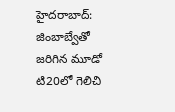హైదరాబాద్: జింబాబ్వేతో జరిగిన మూడో టి20లో గెలిచి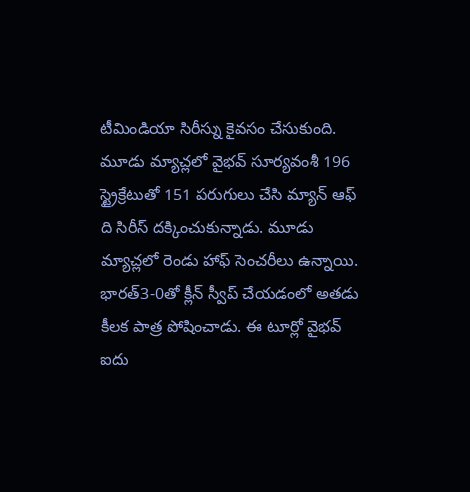టీమిండియా సిరీస్ను కైవసం చేసుకుంది. మూడు మ్యాచ్లలో వైభవ్ సూర్యవంశీ 196 స్ట్రైక్రేటుతో 151 పరుగులు చేసి మ్యాన్ ఆఫ్ ది సిరీస్ దక్కించుకున్నాడు. మూడు మ్యాచ్లలో రెండు హాఫ్ సెంచరీలు ఉన్నాయి. భారత్3-0తో క్లీన్ స్వీప్ చేయడంలో అతడు కీలక పాత్ర పోషించాడు. ఈ టూర్లో వైభవ్ ఐదు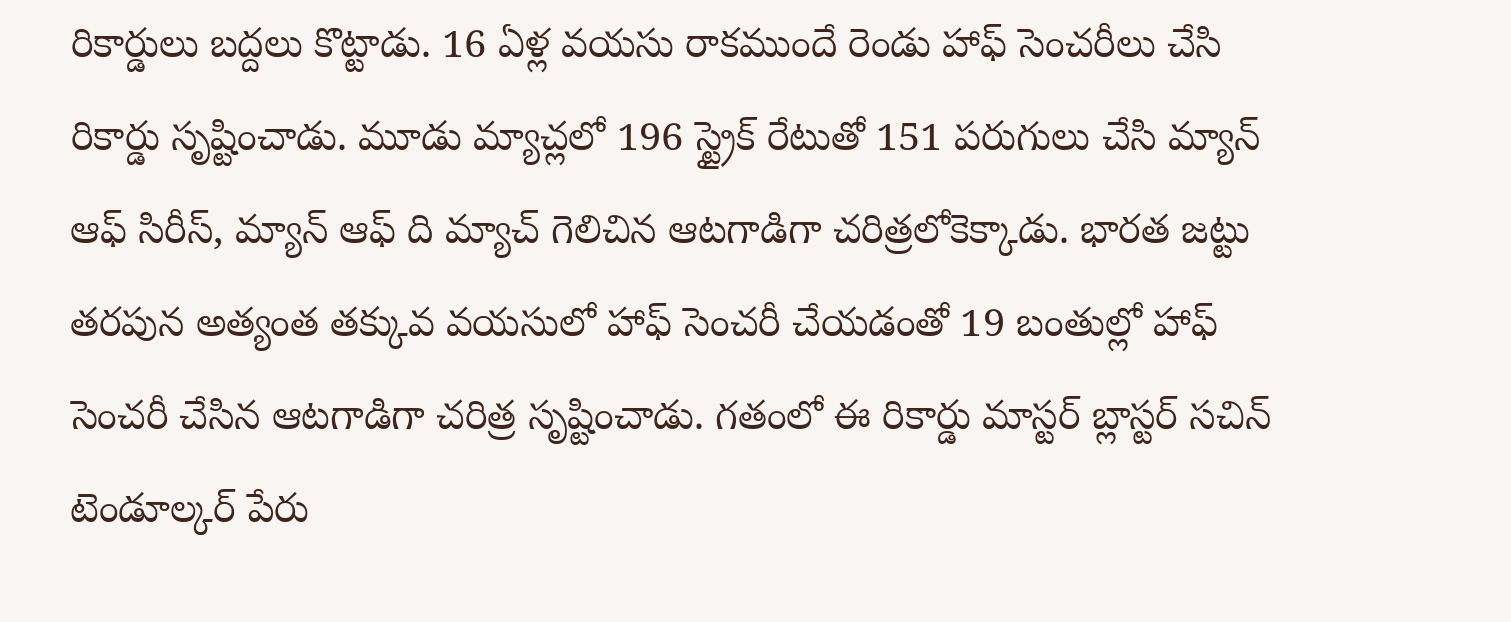రికార్డులు బద్దలు కొట్టాడు. 16 ఏళ్ల వయసు రాకముందే రెండు హాఫ్ సెంచరీలు చేసి రికార్డు సృష్టించాడు. మూడు మ్యాచ్లలో 196 స్ట్రైక్ రేటుతో 151 పరుగులు చేసి మ్యాన్ ఆఫ్ సిరీస్, మ్యాన్ ఆఫ్ ది మ్యాచ్ గెలిచిన ఆటగాడిగా చరిత్రలోకెక్కాడు. భారత జట్టు తరపున అత్యంత తక్కువ వయసులో హాఫ్ సెంచరీ చేయడంతో 19 బంతుల్లో హాఫ్ సెంచరీ చేసిన ఆటగాడిగా చరిత్ర సృష్టించాడు. గతంలో ఈ రికార్డు మాస్టర్ బ్లాస్టర్ సచిన్ టెండూల్కర్ పేరు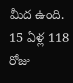మీద ఉంది. 15 ఏళ్ల 118 రోజు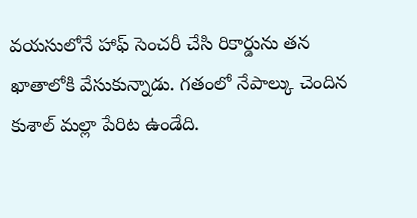వయసులోనే హాఫ్ సెంచరీ చేసి రికార్డును తన ఖాతాలోకి వేసుకున్నాడు. గతంలో నేపాల్కు చెందిన కుశాల్ మల్లా పేరిట ఉండేది.